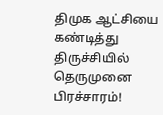திமுக ஆட்சியை கண்டித்து திருச்சியில் தெருமுனை பிரச்சாரம்!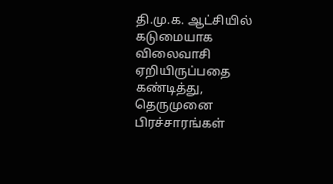தி.மு.க. ஆட்சியில் கடுமையாக விலைவாசி ஏறியிருப்பதை கண்டித்து, தெருமுனை பிரச்சாரங்கள்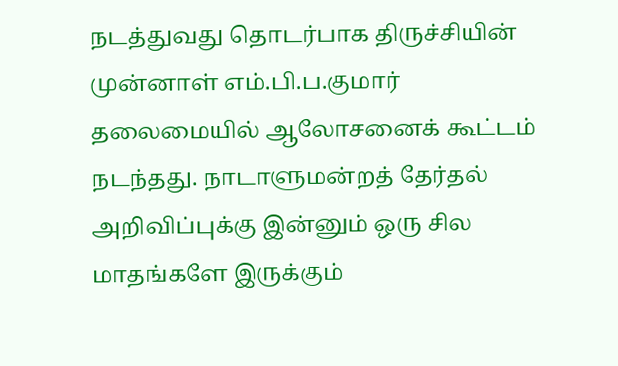நடத்துவது தொடர்பாக திருச்சியின் முன்னாள் எம்.பி.ப.குமார் தலைமையில் ஆலோசனைக் கூட்டம் நடந்தது. நாடாளுமன்றத் தேர்தல் அறிவிப்புக்கு இன்னும் ஒரு சில மாதங்களே இருக்கும்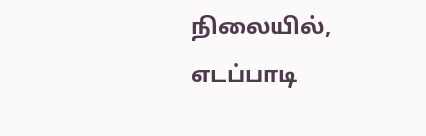நிலையில், எடப்பாடி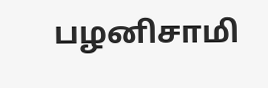பழனிசாமி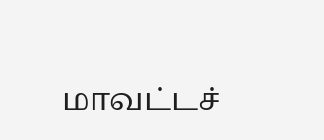மாவட்டச்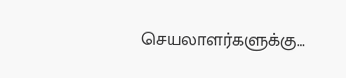செயலாளர்களுக்கு…